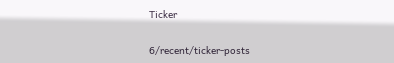Ticker

6/recent/ticker-posts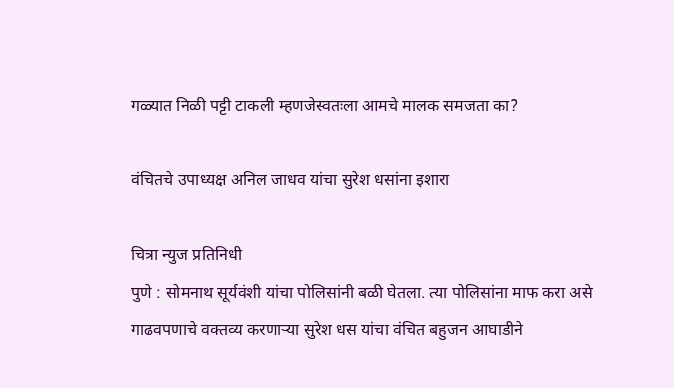गळ्यात निळी पट्टी टाकली म्हणजेस्वतःला आमचे मालक समजता का?

वंचितचे उपाध्यक्ष अनिल जाधव यांचा सुरेश धसांना इशारा

चित्रा न्युज प्रतिनिधी
पुणे : सोमनाथ सूर्यवंशी यांचा पोलिसांनी बळी घेतला. त्या पोलिसांना माफ करा असे गाढवपणाचे वक्तव्य करणाऱ्या सुरेश धस यांचा वंचित बहुजन आघाडीने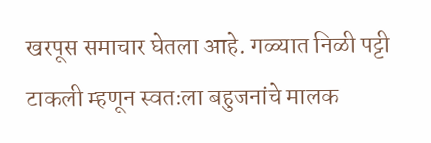खरपूस समाचार घेतला आहे. गळ्यात निळी पट्टी टाकली म्हणून स्वतःला बहुजनांचे मालक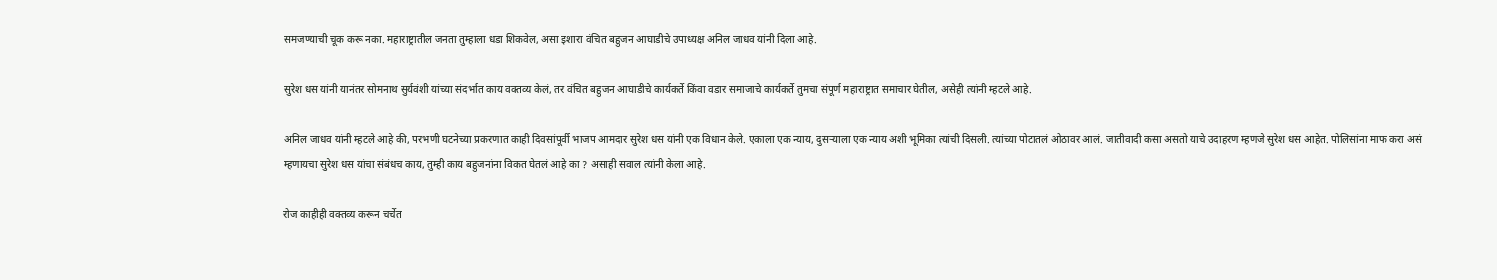समजण्याची चूक करू नका. महाराष्ट्रातील जनता तुम्हाला धडा शिकवेल, असा इशारा वंचित बहुजन आघाडीचे उपाध्यक्ष अनिल जाधव यांनी दिला आहे.

सुरेश धस यांनी यानंतर सोमनाथ सुर्यवंशी यांच्या संदर्भात काय वक्तव्य केलं, तर वंचित बहुजन आघाडीचे कार्यकर्ते किंवा वडार समाजाचे कार्यकर्ते तुमचा संपूर्ण महाराष्ट्रात समाचार घेतील, असेही त्यांनी म्हटले आहे.

अनिल जाधव यांनी म्हटले आहे की, परभणी घटनेच्या प्रकरणात काही दिवसांपूर्वी भाजप आमदार सुरेश धस यांनी एक विधान केले. एकाला एक न्याय, दुसऱ्याला एक न्याय अशी भूमिका त्यांची दिसली. त्यांच्या पोटातलं ओठावर आलं. जातीवादी कसा असतो याचे उदाहरण म्हणजे सुरेश धस आहेत. पोलिसांना माफ करा असं म्हणायचा सुरेश धस यांचा संबंधच काय, तुम्ही काय बहुजनांना विकत घेतलं आहे का ? असाही सवाल त्यांनी केला आहे.

रोज काहीही वक्तव्य करून चर्चेत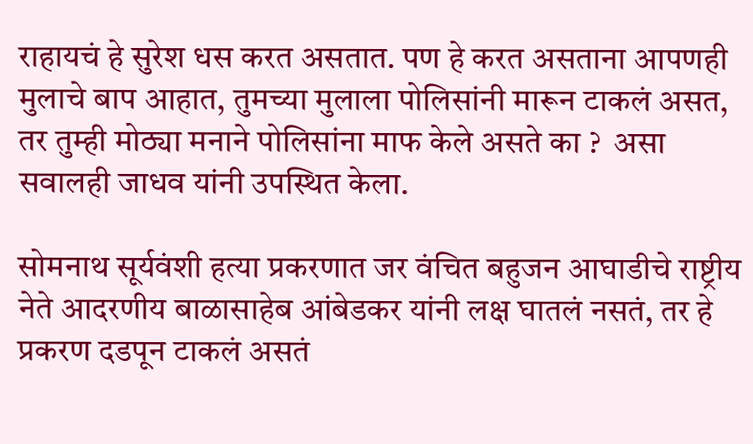राहायचं हे सुरेश धस करत असतात. पण हे करत असताना आपणही मुलाचे बाप आहात, तुमच्या मुलाला पोलिसांनी मारून टाकलं असत, तर तुम्ही मोठ्या मनाने पोलिसांना माफ केले असते का ?  असा सवालही जाधव यांनी उपस्थित केला.

सोमनाथ सूर्यवंशी हत्या प्रकरणात जर वंचित बहुजन आघाडीचे राष्ट्रीय नेते आदरणीय बाळासाहेब आंबेडकर यांनी लक्ष घातलं नसतं, तर हे प्रकरण दडपून टाकलं असतं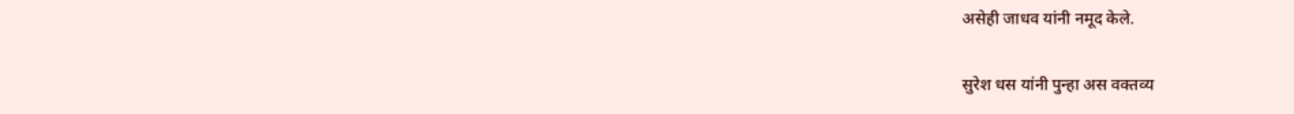असेही जाधव यांनी नमूद केले.

सुरेश धस यांनी पुन्हा अस वक्तव्य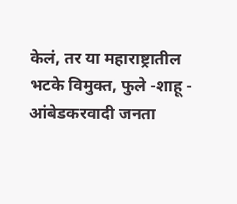केलं, तर या महाराष्ट्रातील भटके विमुक्त, फुले -शाहू - आंबेडकरवादी जनता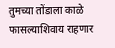तुमच्या तोंडाला काळे फासल्याशिवाय राहणार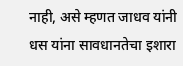नाही, असे म्हणत जाधव यांनी धस यांना सावधानतेचा इशारा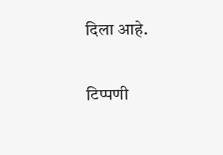दिला आहे.

टिप्पणी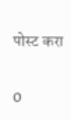पोस्ट करा

0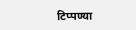टिप्पण्या